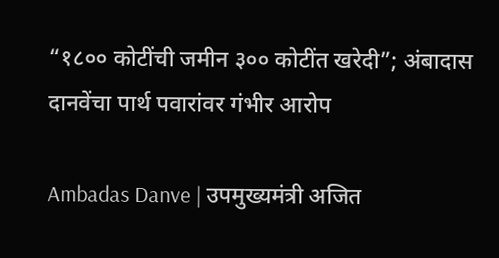“१८०० कोटींची जमीन ३०० कोटींत खरेदी”; अंबादास दानवेंचा पार्थ पवारांवर गंभीर आरोप

Ambadas Danve | उपमुख्यमंत्री अजित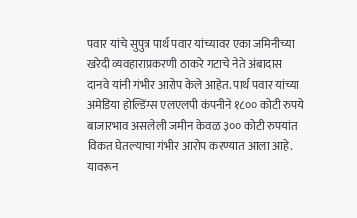पवार यांचे सुपुत्र पार्थ पवार यांच्यावर एका जमिनीच्या खरेदी व्यवहाराप्रकरणी ठाकरे गटाचे नेते अंबादास दानवे यांनी गंभीर आरोप केले आहेत. पार्थ पवार यांच्या अमेडिया होल्डिंग्स एलएलपी कंपनीने १८०० कोटी रुपये बाजारभाव असलेली जमीन केवळ ३०० कोटी रुपयांत विकत घेतल्याचा गंभीर आरोप करण्यात आला आहे. यावरून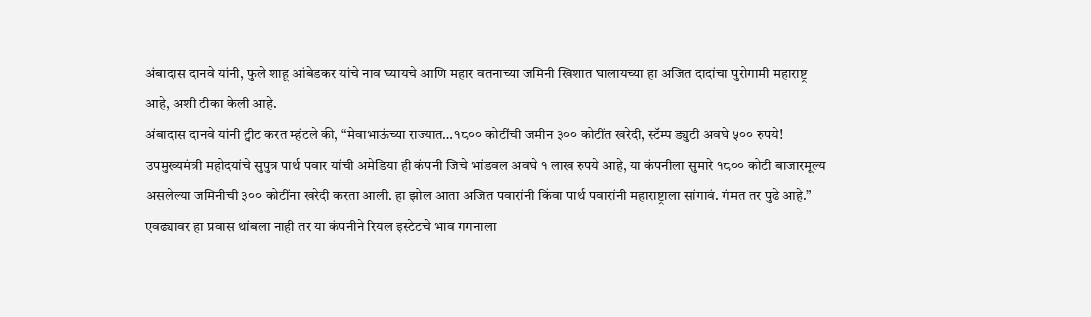अंबादास दानवे यांनी, फुले शाहू आंबेडकर यांचे नाव घ्यायचे आणि महार वतनाच्या जमिनी खिशात घालायच्या हा अजित दादांचा पुरोगामी महाराष्ट्र आहे, अशी टीका केली आहे.
अंबादास दानवे यांनी ट्वीट करत म्हंटले की, “मेवाभाऊंच्या राज्यात…१८०० कोटींची जमीन ३०० कोटींत खरेदी, स्टॅम्प ड्युटी अवघे ५०० रुपये! उपमुख्यमंत्री महोदयांचे सुपुत्र पार्थ पवार यांची अमेडिया ही कंपनी जिचे भांडवल अवघे १ लाख रुपये आहे, या कंपनीला सुमारे १८०० कोटी बाजारमूल्य असलेल्या जमिनीची ३०० कोटींना खरेदी करता आली. हा झोल आता अजित पवारांनी किंवा पार्थ पवारांनी महाराष्ट्राला सांगावं. गंमत तर पुढे आहे.”
एवढ्यावर हा प्रवास थांबला नाही तर या कंपनीने रियल इस्टेटचे भाव गगनाला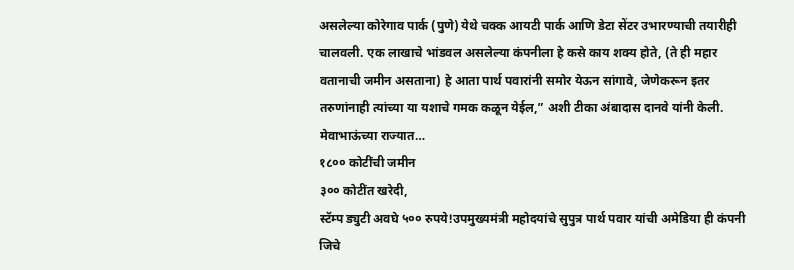असलेल्या कोरेगाव पार्क (पुणे) येथे चक्क आयटी पार्क आणि डेटा सेंटर उभारण्याची तयारीही चालवली. एक लाखाचे भांडवल असलेल्या कंपनीला हे कसे काय शक्य होते, (ते ही महार वतानाची जमीन असताना) हे आता पार्थ पवारांनी समोर येऊन सांगावे, जेणेकरून इतर तरुणांनाही त्यांच्या या यशाचे गमक कळून येईल,” अशी टीका अंबादास दानवे यांनी केली.
मेवाभाऊंच्या राज्यात…
१८०० कोटींची जमीन
३०० कोटींत खरेदी,
स्टॅम्प ड्युटी अवघे ५०० रुपये!उपमुख्यमंत्री महोदयांचे सुपुत्र पार्थ पवार यांची अमेडिया ही कंपनी जिचे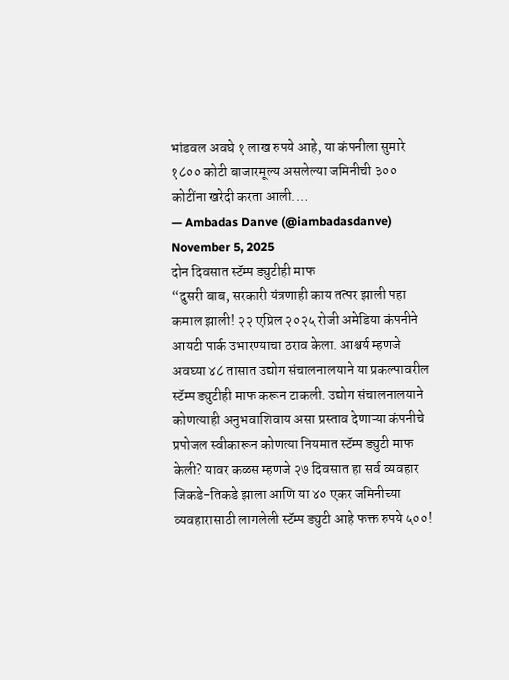भांडवल अवघे १ लाख रुपये आहे, या कंपनीला सुमारे १८०० कोटी बाजारमूल्य असलेल्या जमिनीची ३०० कोटींना खरेदी करता आली.…
— Ambadas Danve (@iambadasdanve) November 5, 2025
दोन दिवसात स्टॅम्प ड्युटीही माफ
“दुसरी बाब, सरकारी यंत्रणाही काय तत्पर झाली पहा कमाल झाली! २२ एप्रिल २०२५ रोजी अमेडिया कंपनीने आयटी पार्क उभारण्याचा ठराव केला. आश्चर्य म्हणजे अवघ्या ४८ तासात उद्योग संचालनालयाने या प्रकल्पावरील स्टॅम्प ड्युटीही माफ करून टाकली. उद्योग संचालनालयाने कोणत्याही अनुभवाशिवाय असा प्रस्ताव देणाऱ्या कंपनीचे प्रपोजल स्वीकारून कोणत्या नियमात स्टॅम्प ड्युटी माफ केली? यावर कळस म्हणजे २७ दिवसात हा सर्व व्यवहार जिकडे-तिकडे झाला आणि या ४० एकर जमिनीच्या व्यवहारासाठी लागलेली स्टॅम्प ड्युटी आहे फक्त रुपये ५००!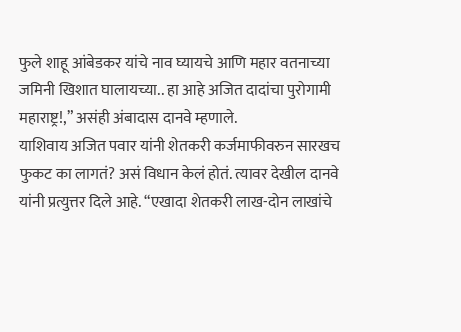फुले शाहू आंबेडकर यांचे नाव घ्यायचे आणि महार वतनाच्या जमिनी खिशात घालायच्या.. हा आहे अजित दादांचा पुरोगामी महाराष्ट्र!,” असंही अंबादास दानवे म्हणाले.
याशिवाय अजित पवार यांनी शेतकरी कर्जमाफीवरुन सारखच फुकट का लागतं? असं विधान केलं होतं. त्यावर देखील दानवे यांनी प्रत्युत्तर दिले आहे. “एखादा शेतकरी लाख-दोन लाखांचे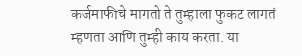कर्जमाफीचे मागतो ते तुम्हाला फुकट लागतं म्हणता आणि तुम्ही काय करता. या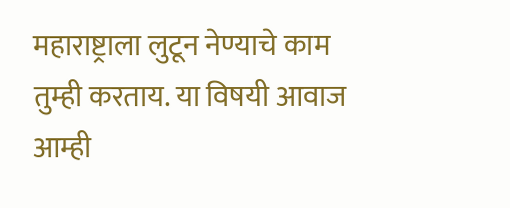महाराष्ट्राला लुटून नेण्याचे काम तुम्ही करताय. या विषयी आवाज आम्ही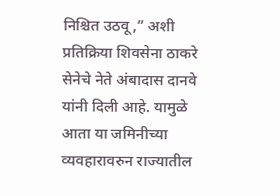निश्चित उठवू,” अशी प्रतिक्रिया शिवसेना ठाकरे सेनेचे नेते अंबादास दानवे यांनी दिली आहे. यामुळे आता या जमिनीच्या व्यवहारावरुन राज्यातील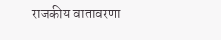राजकीय वातावरणा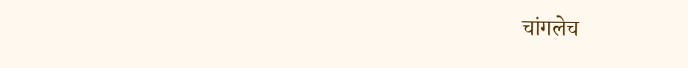चांगलेच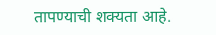तापण्याची शक्यता आहे.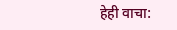हेही वाचा: